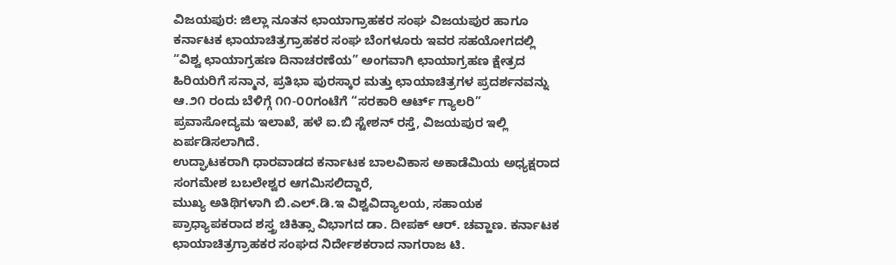ವಿಜಯಪುರ: ಜಿಲ್ಲಾ ನೂತನ ಛಾಯಾಗ್ರಾಹಕರ ಸಂಘ ವಿಜಯಪುರ ಹಾಗೂ ಕರ್ನಾಟಕ ಛಾಯಾಚಿತ್ರಗ್ರಾಹಕರ ಸಂಘ ಬೆಂಗಳೂರು ಇವರ ಸಹಯೋಗದಲ್ಲಿ “ವಿಶ್ವ ಛಾಯಾಗ್ರಹಣ ದಿನಾಚರಣೆಯ” ಅಂಗವಾಗಿ ಛಾಯಾಗ್ರಹಣ ಕ್ಷೇತ್ರದ ಹಿರಿಯರಿಗೆ ಸನ್ಮಾನ, ಪ್ರತಿಭಾ ಪುರಸ್ಕಾರ ಮತ್ತು ಛಾಯಾಚಿತ್ರಗಳ ಪ್ರದರ್ಶನವನ್ನು ಆ.೨೧ ರಂದು ಬೆಳಿಗ್ಗೆ ೧೧-೦೦ಗಂಟೆಗೆ “ಸರಕಾರಿ ಆರ್ಟ್ ಗ್ಯಾಲರಿ” ಪ್ರವಾಸೋದ್ಯಮ ಇಲಾಖೆ, ಹಳೆ ಐ.ಬಿ ಸ್ಟೇಶನ್ ರಸ್ತೆ, ವಿಜಯಪುರ ಇಲ್ಲಿ ಏರ್ಪಡಿಸಲಾಗಿದೆ.
ಉದ್ಘಾಟಕರಾಗಿ ಧಾರವಾಡದ ಕರ್ನಾಟಕ ಬಾಲವಿಕಾಸ ಅಕಾಡೆಮಿಯ ಅಧ್ಯಕ್ಷರಾದ ಸಂಗಮೇಶ ಬಬಲೇಶ್ವರ ಆಗಮಿಸಲಿದ್ದಾರೆ,
ಮುಖ್ಯ ಅತಿಥಿಗಳಾಗಿ ಬಿ.ಎಲ್.ಡಿ.ಇ ವಿಶ್ವವಿದ್ಯಾಲಯ, ಸಹಾಯಕ ಪ್ರಾಧ್ಯಾಪಕರಾದ ಶಸ್ತ್ರ ಚಿಕಿತ್ಸಾ ವಿಭಾಗದ ಡಾ. ದೀಪಕ್ ಆರ್. ಚವ್ಹಾಣ. ಕರ್ನಾಟಕ ಛಾಯಾಚಿತ್ರಗ್ರಾಹಕರ ಸಂಘದ ನಿರ್ದೇಶಕರಾದ ನಾಗರಾಜ ಟಿ.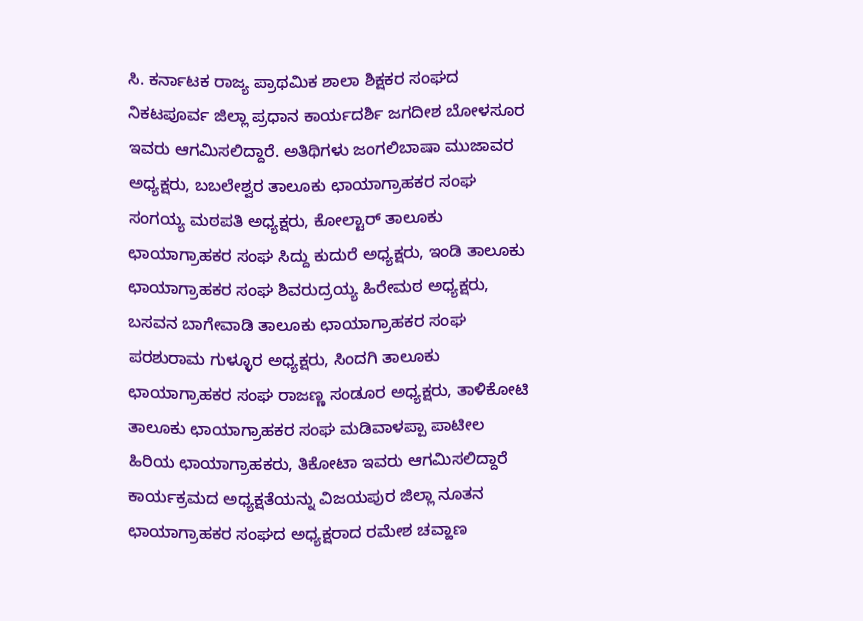ಸಿ. ಕರ್ನಾಟಕ ರಾಜ್ಯ ಪ್ರಾಥಮಿಕ ಶಾಲಾ ಶಿಕ್ಷಕರ ಸಂಘದ ನಿಕಟಪೂರ್ವ ಜಿಲ್ಲಾ ಪ್ರಧಾನ ಕಾರ್ಯದರ್ಶಿ ಜಗದೀಶ ಬೋಳಸೂರ ಇವರು ಆಗಮಿಸಲಿದ್ದಾರೆ. ಅತಿಥಿಗಳು ಜಂಗಲಿಬಾಷಾ ಮುಜಾವರ ಅಧ್ಯಕ್ಷರು, ಬಬಲೇಶ್ವರ ತಾಲೂಕು ಛಾಯಾಗ್ರಾಹಕರ ಸಂಘ ಸಂಗಯ್ಯ ಮಠಪತಿ ಅಧ್ಯಕ್ಷರು, ಕೋಲ್ಟಾರ್ ತಾಲೂಕು ಛಾಯಾಗ್ರಾಹಕರ ಸಂಘ ಸಿದ್ದು ಕುದುರೆ ಅಧ್ಯಕ್ಷರು, ಇಂಡಿ ತಾಲೂಕು ಛಾಯಾಗ್ರಾಹಕರ ಸಂಘ ಶಿವರುದ್ರಯ್ಯ ಹಿರೇಮಠ ಅಧ್ಯಕ್ಷರು, ಬಸವನ ಬಾಗೇವಾಡಿ ತಾಲೂಕು ಛಾಯಾಗ್ರಾಹಕರ ಸಂಘ ಪರಶುರಾಮ ಗುಳ್ಳೂರ ಅಧ್ಯಕ್ಷರು, ಸಿಂದಗಿ ತಾಲೂಕು ಛಾಯಾಗ್ರಾಹಕರ ಸಂಘ ರಾಜಣ್ಣ ಸಂಡೂರ ಅಧ್ಯಕ್ಷರು, ತಾಳಿಕೋಟಿ ತಾಲೂಕು ಛಾಯಾಗ್ರಾಹಕರ ಸಂಘ ಮಡಿವಾಳಪ್ಪಾ ಪಾಟೀಲ ಹಿರಿಯ ಛಾಯಾಗ್ರಾಹಕರು, ತಿಕೋಟಾ ಇವರು ಆಗಮಿಸಲಿದ್ದಾರೆ ಕಾರ್ಯಕ್ರಮದ ಅಧ್ಯಕ್ಷತೆಯನ್ನು ವಿಜಯಪುರ ಜಿಲ್ಲಾ ನೂತನ ಛಾಯಾಗ್ರಾಹಕರ ಸಂಘದ ಅಧ್ಯಕ್ಷರಾದ ರಮೇಶ ಚವ್ಹಾಣ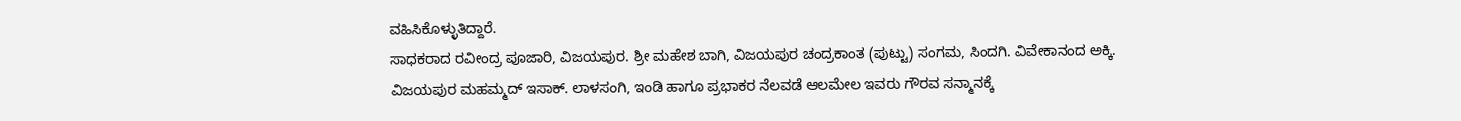ವಹಿಸಿಕೊಳ್ಳುತಿದ್ದಾರೆ.
ಸಾಧಕರಾದ ರವೀಂದ್ರ ಪೂಜಾರಿ, ವಿಜಯಪುರ. ಶ್ರೀ ಮಹೇಶ ಬಾಗಿ, ವಿಜಯಪುರ ಚಂದ್ರಕಾಂತ (ಪುಟ್ಟು) ಸಂಗಮ, ಸಿಂದಗಿ. ವಿವೇಕಾನಂದ ಅಕ್ಕಿ. ವಿಜಯಪುರ ಮಹಮ್ಮದ್ ಇಸಾಕ್. ಲಾಳಸಂಗಿ, ಇಂಡಿ ಹಾಗೂ ಪ್ರಭಾಕರ ನೆಲವಡೆ ಆಲಮೇಲ ಇವರು ಗೌರವ ಸನ್ಮಾನಕ್ಕೆ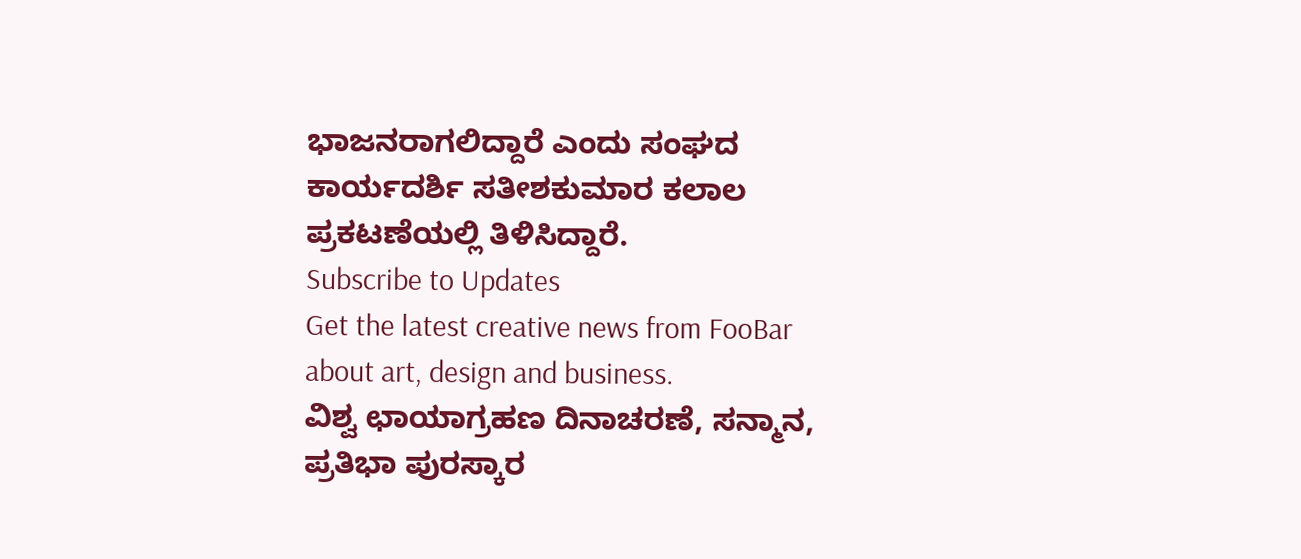ಭಾಜನರಾಗಲಿದ್ದಾರೆ ಎಂದು ಸಂಘದ ಕಾರ್ಯದರ್ಶಿ ಸತೀಶಕುಮಾರ ಕಲಾಲ ಪ್ರಕಟಣೆಯಲ್ಲಿ ತಿಳಿಸಿದ್ದಾರೆ.
Subscribe to Updates
Get the latest creative news from FooBar about art, design and business.
ವಿಶ್ವ ಛಾಯಾಗ್ರಹಣ ದಿನಾಚರಣೆ, ಸನ್ಮಾನ, ಪ್ರತಿಭಾ ಪುರಸ್ಕಾರ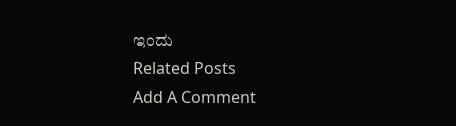ಇಂದು
Related Posts
Add A Comment